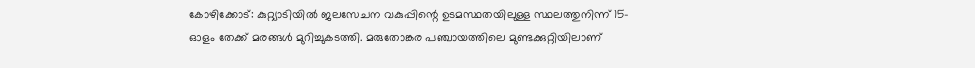കോഴിക്കോട്: കുറ്റ്യാടിയിൽ ജലസേചന വകുപ്പിന്റെ ഉടമസ്ഥതയിലുള്ള സ്ഥലത്തുനിന്ന് 15-ഓളം തേക്ക് മരങ്ങൾ മുറിച്ചുകടത്തി. മരുതോങ്കര പഞ്ചായത്തിലെ മുണ്ടക്കുറ്റിയിലാണ്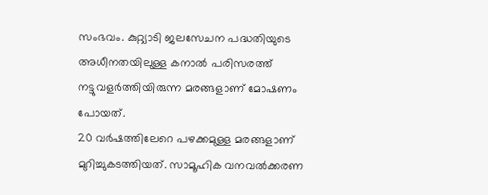സംഭവം. കുറ്റ്യാടി ജലസേചന പദ്ധതിയുടെ അധീനതയിലുള്ള കനാൽ പരിസരത്ത് നട്ടുവളർത്തിയിരുന്ന മരങ്ങളാണ് മോഷണം പോയത്.
20 വർഷത്തിലേറെ പഴക്കമുള്ള മരങ്ങളാണ് മുറിച്ചുകടത്തിയത്. സാമൂഹിക വനവൽക്കരണ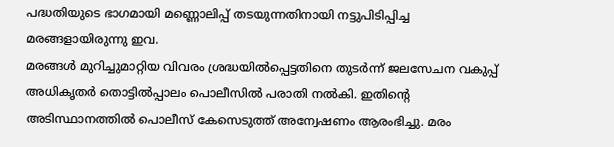പദ്ധതിയുടെ ഭാഗമായി മണ്ണൊലിപ്പ് തടയുന്നതിനായി നട്ടുപിടിപ്പിച്ച മരങ്ങളായിരുന്നു ഇവ.
മരങ്ങൾ മുറിച്ചുമാറ്റിയ വിവരം ശ്രദ്ധയിൽപ്പെട്ടതിനെ തുടർന്ന് ജലസേചന വകുപ്പ് അധികൃതർ തൊട്ടിൽപ്പാലം പൊലീസിൽ പരാതി നൽകി. ഇതിന്റെ അടിസ്ഥാനത്തിൽ പൊലീസ് കേസെടുത്ത് അന്വേഷണം ആരംഭിച്ചു. മരം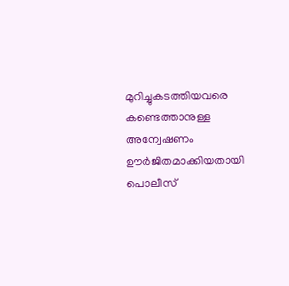മുറിച്ചുകടത്തിയവരെ കണ്ടെത്താനുള്ള അന്വേഷണം ഊർജിതമാക്കിയതായി പൊലീസ്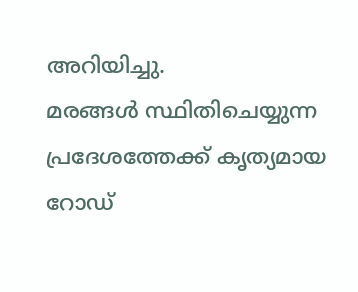അറിയിച്ചു.
മരങ്ങൾ സ്ഥിതിചെയ്യുന്ന പ്രദേശത്തേക്ക് കൃത്യമായ റോഡ്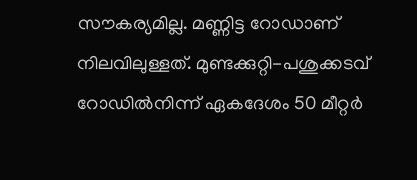സൗകര്യമില്ല. മണ്ണിട്ട റോഡാണ് നിലവിലുള്ളത്. മുണ്ടക്കുറ്റി-പശുക്കടവ് റോഡിൽനിന്ന് ഏകദേശം 50 മീറ്റർ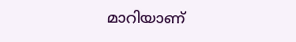മാറിയാണ്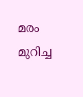മരം മുറിച്ച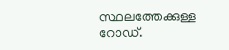സ്ഥലത്തേക്കുള്ള റോഡ്.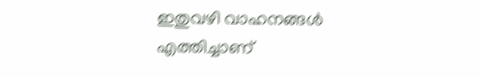ഇതുവഴി വാഹനങ്ങൾ എത്തിച്ചാണ്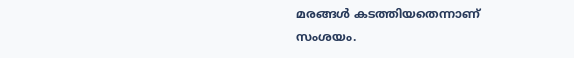മരങ്ങൾ കടത്തിയതെന്നാണ് സംശയം.